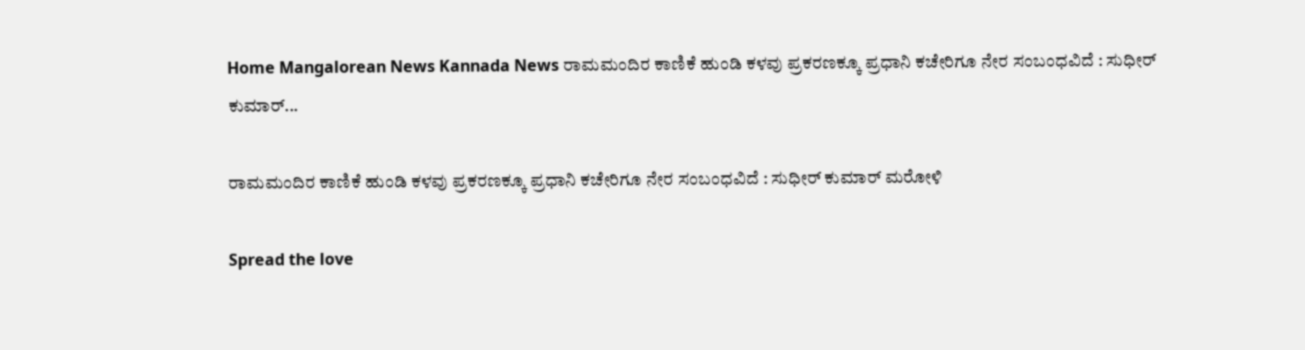Home Mangalorean News Kannada News ರಾಮಮಂದಿರ ಕಾಣಿಕೆ ಹುಂಡಿ ಕಳವು ಪ್ರಕರಣಕ್ಕೂ ಪ್ರಧಾನಿ ಕಚೇರಿಗೂ ನೇರ ಸಂಬಂಧವಿದೆ : ಸುಧೀರ್ ಕುಮಾರ್...

ರಾಮಮಂದಿರ ಕಾಣಿಕೆ ಹುಂಡಿ ಕಳವು ಪ್ರಕರಣಕ್ಕೂ ಪ್ರಧಾನಿ ಕಚೇರಿಗೂ ನೇರ ಸಂಬಂಧವಿದೆ : ಸುಧೀರ್ ಕುಮಾರ್ ಮರೋಳಿ

Spread the love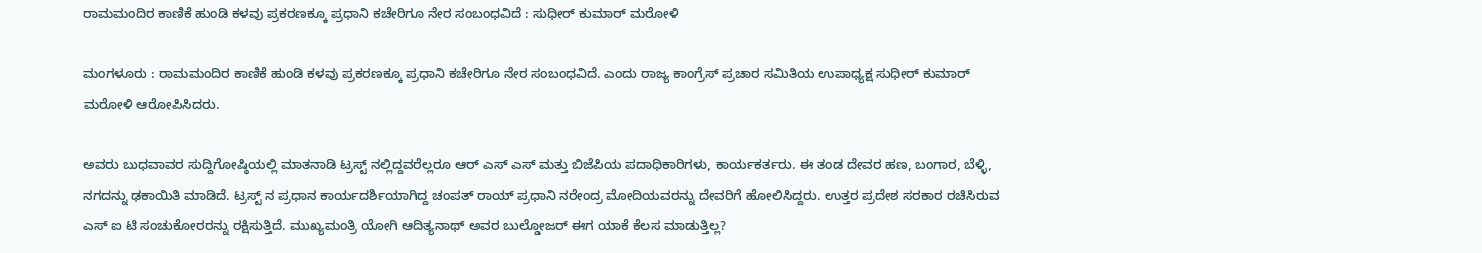ರಾಮಮಂದಿರ ಕಾಣಿಕೆ ಹುಂಡಿ ಕಳವು ಪ್ರಕರಣಕ್ಕೂ ಪ್ರಧಾನಿ ಕಚೇರಿಗೂ ನೇರ ಸಂಬಂಧವಿದೆ : ಸುಧೀರ್ ಕುಮಾರ್ ಮರೋಳಿ

ಮಂಗಳೂರು : ರಾಮಮಂದಿರ ಕಾಣಿಕೆ ಹುಂಡಿ ಕಳವು ಪ್ರಕರಣಕ್ಕೂ ಪ್ರಧಾನಿ ಕಚೇರಿಗೂ ನೇರ ಸಂಬಂಧವಿದೆ. ಎಂದು ರಾಜ್ಯ ಕಾಂಗ್ರೆಸ್ ಪ್ರಚಾರ ಸಮಿತಿಯ ಉಪಾಧ್ಯಕ್ಷ ಸುಧೀರ್ ಕುಮಾರ್ ಮರೋಳಿ ಆರೋಪಿಸಿದರು.

ಅವರು ಬುಧವಾವರ ಸುದ್ದಿಗೋಷ್ಠಿಯಲ್ಲಿ ಮಾತನಾಡಿ ಟ್ರಸ್ಟ್ ನಲ್ಲಿದ್ದವರೆಲ್ಲರೂ ಆರ್ ಎಸ್ ಎಸ್ ಮತ್ತು ಬಿಜೆಪಿಯ ಪದಾಧಿಕಾರಿಗಳು, ಕಾರ್ಯಕರ್ತರು. ಈ ತಂಡ ದೇವರ ಹಣ, ಬಂಗಾರ, ಬೆಳ್ಳಿ, ನಗದನ್ನು ಢಕಾಯಿತಿ ಮಾಡಿದೆ. ಟ್ರಸ್ಟ್ ನ ಪ್ರಧಾನ ಕಾರ್ಯದರ್ಶಿಯಾಗಿದ್ದ ಚಂಪತ್ ರಾಯ್ ಪ್ರಧಾನಿ ನರೇಂದ್ರ ಮೋದಿಯವರನ್ನು ದೇವರಿಗೆ ಹೋಲಿಸಿದ್ದರು. ಉತ್ತರ ಪ್ರದೇಶ ಸರಕಾರ ರಚಿಸಿರುವ ಎಸ್ ಐ ಟಿ ಸಂಚುಕೋರರನ್ನು ರಕ್ಷಿಸುತ್ತಿದೆ. ಮುಖ್ಯಮಂತ್ರಿ ಯೋಗಿ ಆದಿತ್ಯನಾಥ್ ಅವರ ಬುಲ್ಡೋಜರ್ ಈಗ ಯಾಕೆ ಕೆಲಸ ಮಾಡುತ್ತಿಲ್ಲ?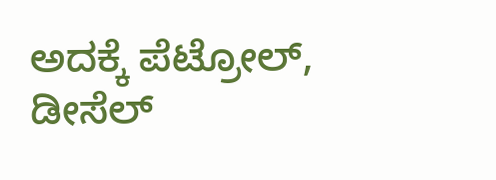ಅದಕ್ಕೆ ಪೆಟ್ರೋಲ್, ಡೀಸೆಲ್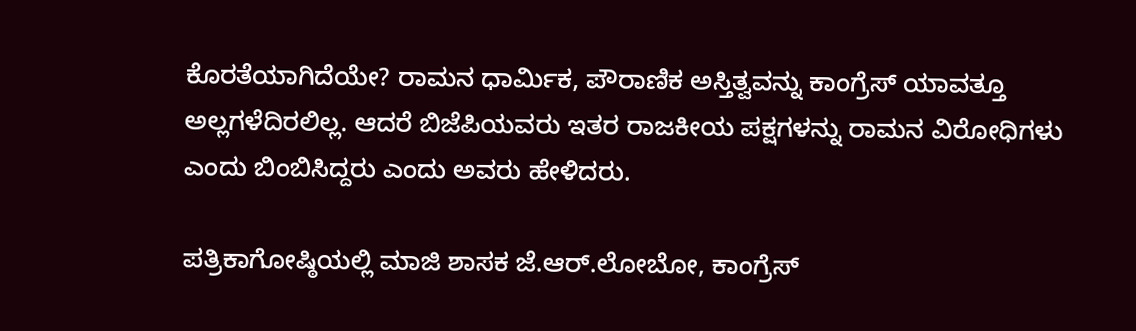ಕೊರತೆಯಾಗಿದೆಯೇ? ರಾಮನ ಧಾರ್ಮಿಕ, ಪೌರಾಣಿಕ ಅಸ್ತಿತ್ವವನ್ನು ಕಾಂಗ್ರೆಸ್ ಯಾವತ್ತೂ ಅಲ್ಲಗಳೆದಿರಲಿಲ್ಲ. ಆದರೆ ಬಿಜೆಪಿಯವರು ಇತರ ರಾಜಕೀಯ ಪಕ್ಷಗಳನ್ನು ರಾಮನ ವಿರೋಧಿಗಳು ಎಂದು ಬಿಂಬಿಸಿದ್ದರು ಎಂದು ಅವರು ಹೇಳಿದರು.

ಪತ್ರಿಕಾಗೋಷ್ಠಿಯಲ್ಲಿ ಮಾಜಿ ಶಾಸಕ ಜೆ.ಆರ್.ಲೋಬೋ, ಕಾಂಗ್ರೆಸ್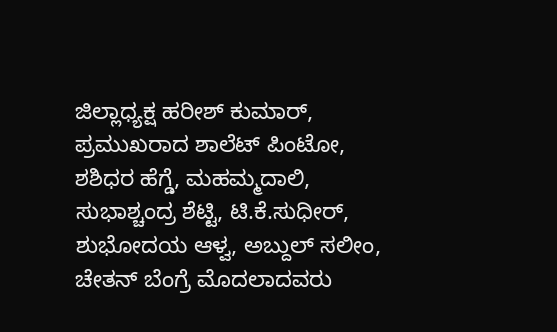ಜಿಲ್ಲಾಧ್ಯಕ್ಷ ಹರೀಶ್ ಕುಮಾರ್, ಪ್ರಮುಖರಾದ ಶಾಲೆಟ್ ಪಿಂಟೋ, ಶಶಿಧರ ಹೆಗ್ಡೆ, ಮಹಮ್ಮದಾಲಿ, ಸುಭಾಶ್ಚಂದ್ರ ಶೆಟ್ಟಿ, ಟಿ.ಕೆ.ಸುಧೀರ್, ಶುಭೋದಯ ಆಳ್ವ, ಅಬ್ದುಲ್ ಸಲೀಂ, ಚೇತನ್ ಬೆಂಗ್ರೆ ಮೊದಲಾದವರು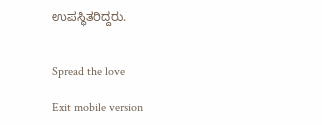ಉಪಸ್ಥಿತರಿದ್ದರು.


Spread the love

Exit mobile version